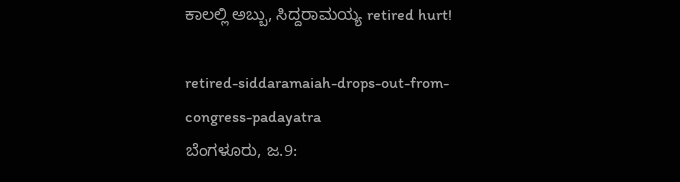ಕಾಲಲ್ಲಿ ಅಬ್ಬು, ಸಿದ್ದರಾಮಯ್ಯ retired hurt!

retired-siddaramaiah-drops-out-from-congress-padayatra
ಬೆಂಗಳೂರು‌, ಜ.9: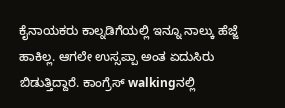ಕೈನಾಯಕರು ಕಾಲ್ನಡಿಗೆಯಲ್ಲಿ ಇನ್ನೂ ನಾಲ್ಕು ಹೆಜ್ಜೆ ಹಾಕಿಲ್ಲ. ಆಗಲೇ ಉಸ್ಸಪ್ಪಾ ಅಂತ ಏದುಸಿರು ಬಿಡುತ್ತಿದ್ದಾರೆ. ಕಾಂಗ್ರೆಸ್‌ walkingನಲ್ಲಿ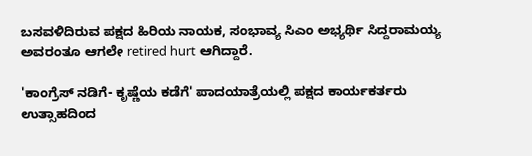ಬಸವಳಿದಿರುವ ಪಕ್ಷದ ಹಿರಿಯ ನಾಯಕ, ಸಂಭಾವ್ಯ ಸಿಎಂ ಅಭ್ಯರ್ಥಿ ಸಿದ್ದರಾಮಯ್ಯ ಅವರಂತೂ ಆಗಲೇ retired hurt ಆಗಿದ್ದಾರೆ.

'ಕಾಂಗ್ರೆಸ್ ನಡಿಗೆ- ಕೃಷ್ಣೆಯ ಕಡೆಗೆ' ಪಾದಯಾತ್ರೆಯಲ್ಲಿ ಪಕ್ಷದ ಕಾರ್ಯಕರ್ತರು ಉತ್ಸಾಹದಿಂದ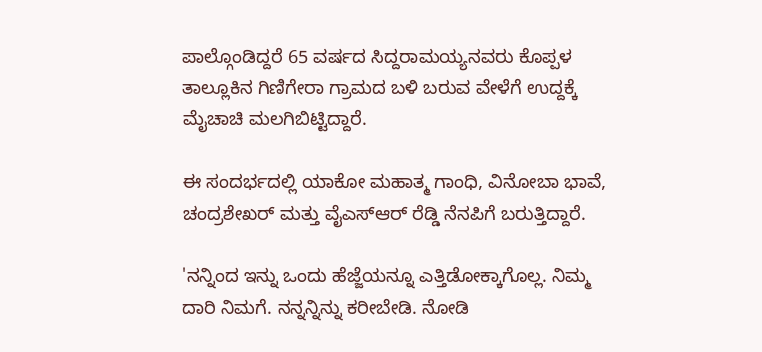ಪಾಲ್ಗೊಂಡಿದ್ದರೆ 65 ವರ್ಷದ ಸಿದ್ದರಾಮಯ್ಯನವರು ಕೊಪ್ಪಳ ತಾಲ್ಲೂಕಿನ ಗಿಣಿಗೇರಾ ಗ್ರಾಮದ ಬಳಿ ಬರುವ ವೇಳೆಗೆ ಉದ್ದಕ್ಕೆ ಮೈಚಾಚಿ ಮಲಗಿಬಿಟ್ಟಿದ್ದಾರೆ.

ಈ ಸಂದರ್ಭದಲ್ಲಿ ಯಾಕೋ ಮಹಾತ್ಮ ಗಾಂಧಿ, ವಿನೋಬಾ ಭಾವೆ, ಚಂದ್ರಶೇಖರ್ ಮತ್ತು ವೈಎಸ್ಆರ್ ರೆಡ್ಡಿ ನೆನಪಿಗೆ ಬರುತ್ತಿದ್ದಾರೆ.

'ನನ್ನಿಂದ ಇನ್ನು ಒಂದು ಹೆಜ್ಜೆಯನ್ನೂ ಎತ್ತಿಡೋಕ್ಕಾಗೊಲ್ಲ. ನಿಮ್ಮ ದಾರಿ ನಿಮಗೆ. ನನ್ನನ್ನಿನ್ನು ಕರೀಬೇಡಿ. ನೋಡಿ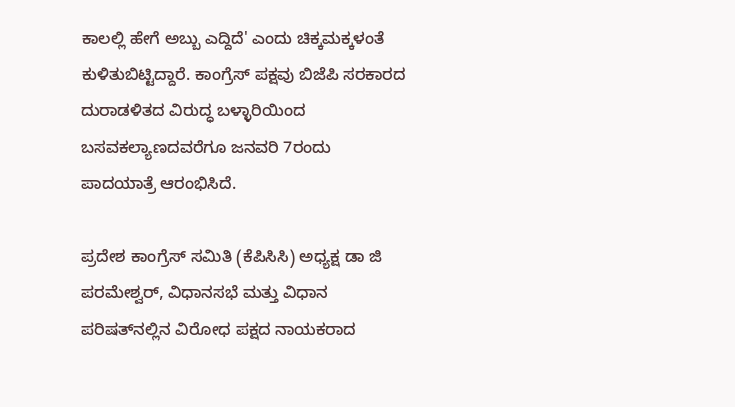ಕಾಲಲ್ಲಿ ಹೇಗೆ ಅಬ್ಬು ಎದ್ದಿದೆ' ಎಂದು ಚಿಕ್ಕಮಕ್ಕಳಂತೆ ಕುಳಿತುಬಿಟ್ಟಿದ್ದಾರೆ. ಕಾಂಗ್ರೆಸ್ ಪಕ್ಷವು ಬಿಜೆಪಿ ಸರಕಾರದ ದುರಾಡಳಿತದ ವಿರುದ್ಧ ಬಳ್ಳಾರಿಯಿಂದ ಬಸವಕಲ್ಯಾಣದವರೆಗೂ ಜನವರಿ 7ರಂದು ಪಾದಯಾತ್ರೆ ಆರಂಭಿಸಿದೆ.

ಪ್ರದೇಶ ಕಾಂಗ್ರೆಸ್ ಸಮಿತಿ (ಕೆಪಿಸಿಸಿ) ಅಧ್ಯಕ್ಷ ಡಾ ಜಿ ಪರಮೇಶ್ವರ್, ವಿಧಾನಸಭೆ ಮತ್ತು ವಿಧಾನ ಪರಿಷತ್‌ನಲ್ಲಿನ ವಿರೋಧ ಪಕ್ಷದ ನಾಯಕರಾದ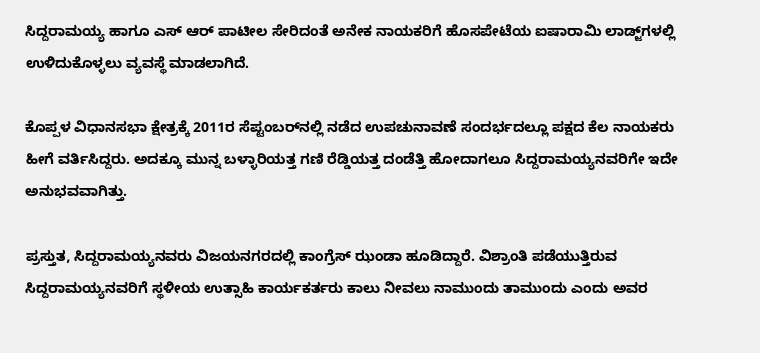ಸಿದ್ದರಾಮಯ್ಯ ಹಾಗೂ ಎಸ್ ಆರ್ ಪಾಟೀಲ ಸೇರಿದಂತೆ ಅನೇಕ ನಾಯಕರಿಗೆ ಹೊಸಪೇಟೆಯ ಐಷಾರಾಮಿ ಲಾಡ್ಜ್‌ಗಳಲ್ಲಿ ಉಳಿದುಕೊಳ್ಳಲು ವ್ಯವಸ್ಥೆ ಮಾಡಲಾಗಿದೆ.

ಕೊಪ್ಪಳ ವಿಧಾನಸಭಾ ಕ್ಷೇತ್ರಕ್ಕೆ 2011ರ ಸೆಪ್ಟಂಬರ್‌ನಲ್ಲಿ ನಡೆದ ಉಪಚುನಾವಣೆ ಸಂದರ್ಭದಲ್ಲೂ ಪಕ್ಷದ ಕೆಲ ನಾಯಕರು ಹೀಗೆ ವರ್ತಿಸಿದ್ದರು. ಅದಕ್ಕೂ ಮುನ್ನ ಬಳ್ಳಾರಿಯತ್ತ ಗಣಿ ರೆಡ್ಡಿಯತ್ತ ದಂಡೆತ್ತಿ ಹೋದಾಗಲೂ ಸಿದ್ದರಾಮಯ್ಯನವರಿಗೇ ಇದೇ ಅನುಭವವಾಗಿತ್ತು.

ಪ್ರಸ್ತುತ, ಸಿದ್ದರಾಮಯ್ಯನವರು ವಿಜಯನಗರದಲ್ಲಿ ಕಾಂಗ್ರೆಸ್ ಝಂಡಾ ಹೂಡಿದ್ದಾರೆ. ವಿಶ್ರಾಂತಿ ಪಡೆಯುತ್ತಿರುವ ಸಿದ್ದರಾಮಯ್ಯನವರಿಗೆ ಸ್ಥಳೀಯ ಉತ್ಸಾಹಿ ಕಾರ್ಯಕರ್ತರು ಕಾಲು ನೀವಲು ನಾಮುಂದು ತಾಮುಂದು ಎಂದು ಅವರ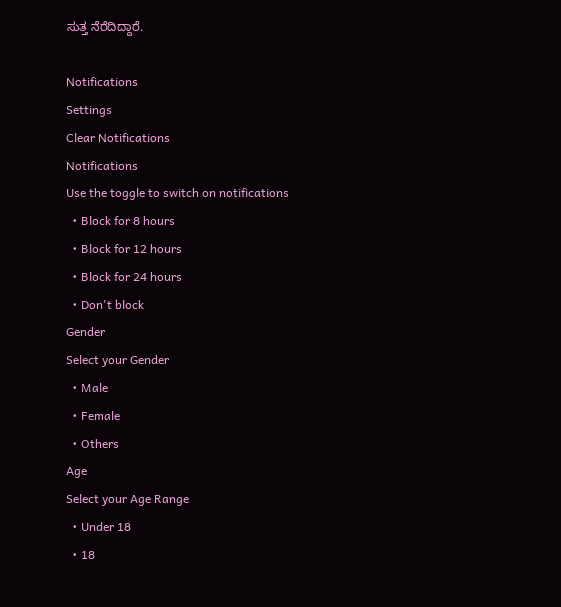ಸುತ್ತ ನೆರೆದಿದ್ದಾರೆ.

Notifications
Settings
Clear Notifications
Notifications
Use the toggle to switch on notifications
  • Block for 8 hours
  • Block for 12 hours
  • Block for 24 hours
  • Don't block
Gender
Select your Gender
  • Male
  • Female
  • Others
Age
Select your Age Range
  • Under 18
  • 18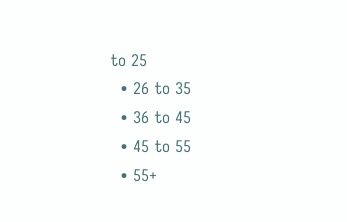to 25
  • 26 to 35
  • 36 to 45
  • 45 to 55
  • 55+